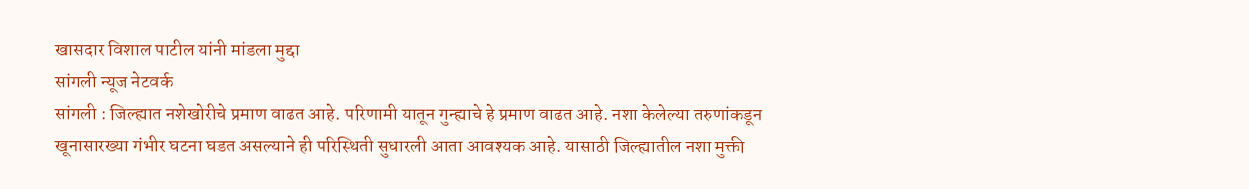खासदार विशाल पाटील यांनी मांडला मुद्दा
सांगली न्यूज नेटवर्क
सांगली : जिल्ह्यात नशेखोरीचे प्रमाण वाढत आहे. परिणामी यातून गुन्ह्याचे हे प्रमाण वाढत आहे. नशा केलेल्या तरुणांकडून खूनासारख्या गंभीर घटना घडत असल्याने ही परिस्थिती सुधारली आता आवश्यक आहे. यासाठी जिल्ह्यातील नशा मुक्ती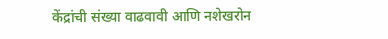केंद्रांची संख्या वाढवावी आणि नशेखरोन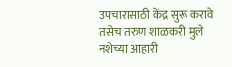उपचारासाठी केंद्र सुरू करावे तसेच तरुण शाळकरी मुले नशेच्या आहारी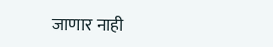जाणार नाही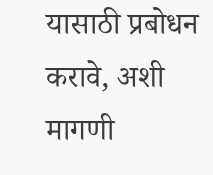यासाठी प्रबोधन करावे, अशी मागणी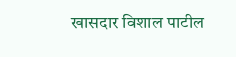खासदार विशाल पाटील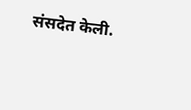संसदेत केली.